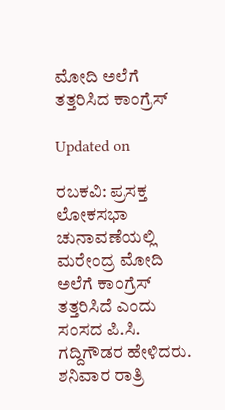ಮೋದಿ ಅಲೆಗೆ ತತ್ತರಿಸಿದ ಕಾಂಗ್ರೆಸ್

Updated on

ರಬಕವಿ: ಪ್ರಸಕ್ತ ಲೋಕಸಭಾ ಚುನಾವಣೆಯಲ್ಲಿ ಮರೇಂದ್ರ ಮೋದಿ ಅಲೆಗೆ ಕಾಂಗ್ರೆಸ್ ತತ್ತರಿಸಿದೆ ಎಂದು ಸಂಸದ ಪಿ.ಸಿ. ಗದ್ದಿಗೌಡರ ಹೇಳಿದರು.
ಶನಿವಾರ ರಾತ್ರಿ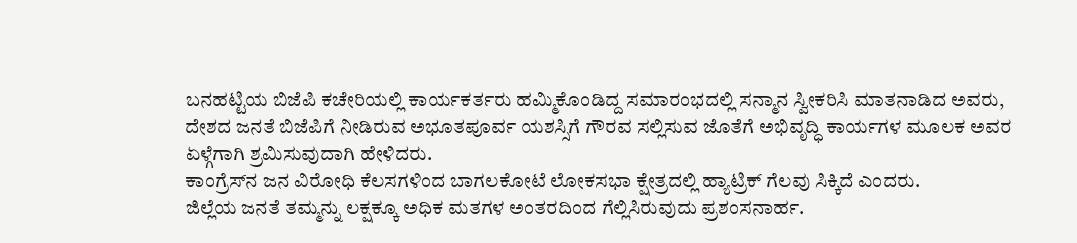ಬನಹಟ್ಟಿಯ ಬಿಜೆಪಿ ಕಚೇರಿಯಲ್ಲಿ ಕಾರ್ಯಕರ್ತರು ಹಮ್ಮಿಕೊಂಡಿದ್ದ ಸಮಾರಂಭದಲ್ಲಿ ಸನ್ಮಾನ ಸ್ವೀಕರಿಸಿ ಮಾತನಾಡಿದ ಅವರು,
ದೇಶದ ಜನತೆ ಬಿಜೆಪಿಗೆ ನೀಡಿರುವ ಅಭೂತಪೂರ್ವ ಯಶಸ್ಸಿಗೆ ಗೌರವ ಸಲ್ಲಿಸುವ ಜೊತೆಗೆ ಅಭಿವೃದ್ಧಿ ಕಾರ್ಯಗಳ ಮೂಲಕ ಅವರ ಏಳ್ಗೆಗಾಗಿ ಶ್ರಮಿಸುವುದಾಗಿ ಹೇಳಿದರು.
ಕಾಂಗ್ರೆಸ್‌ನ ಜನ ವಿರೋಧಿ ಕೆಲಸಗಳಿಂದ ಬಾಗಲಕೋಟೆ ಲೋಕಸಭಾ ಕ್ಷೇತ್ರದಲ್ಲಿ ಹ್ಯಾಟ್ರಿಕ್ ಗೆಲವು ಸಿಕ್ಕಿದೆ ಎಂದರು.
ಜಿಲ್ಲೆಯ ಜನತೆ ತಮ್ಮನ್ನು ಲಕ್ಷಕ್ಕೂ ಅಧಿಕ ಮತಗಳ ಅಂತರದಿಂದ ಗೆಲ್ಲಿಸಿರುವುದು ಪ್ರಶಂಸನಾರ್ಹ.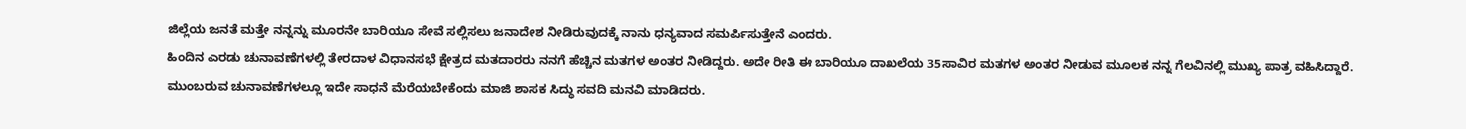ಜಿಲ್ಲೆಯ ಜನತೆ ಮತ್ತೇ ನನ್ನನ್ನು ಮೂರನೇ ಬಾರಿಯೂ ಸೇವೆ ಸಲ್ಲಿಸಲು ಜನಾದೇಶ ನೀಡಿರುವುದಕ್ಕೆ ನಾನು ಧನ್ಯವಾದ ಸಮರ್ಪಿಸುತ್ತೇನೆ ಎಂದರು.
ಹಿಂದಿನ ಎರಡು ಚುನಾವಣೆಗಳಲ್ಲಿ ತೇರದಾಳ ವಿಧಾನಸಭೆ ಕ್ಷೇತ್ರದ ಮತದಾರರು ನನಗೆ ಹೆಚ್ಚಿನ ಮತಗಳ ಅಂತರ ನೀಡಿದ್ದರು. ಅದೇ ರೀತಿ ಈ ಬಾರಿಯೂ ದಾಖಲೆಯ 35ಸಾವಿರ ಮತಗಳ ಅಂತರ ನೀಡುವ ಮೂಲಕ ನನ್ನ ಗೆಲವಿನಲ್ಲಿ ಮುಖ್ಯ ಪಾತ್ರ ವಹಿಸಿದ್ದಾರೆ.
ಮುಂಬರುವ ಚುನಾವಣೆಗಳಲ್ಲೂ ಇದೇ ಸಾಧನೆ ಮೆರೆಯಬೇಕೆಂದು ಮಾಜಿ ಶಾಸಕ ಸಿದ್ಧು ಸವದಿ ಮನವಿ ಮಾಡಿದರು.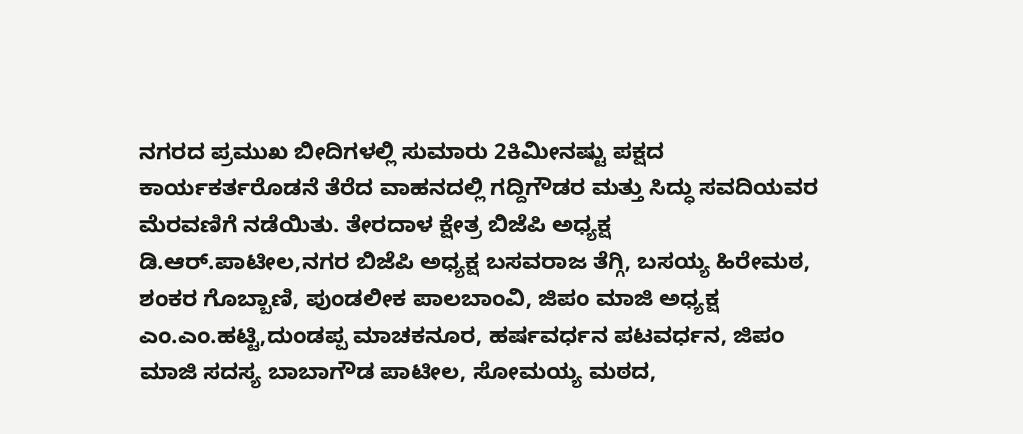ನಗರದ ಪ್ರಮುಖ ಬೀದಿಗಳಲ್ಲಿ ಸುಮಾರು 2ಕಿಮೀನಷ್ಟು ಪಕ್ಷದ ಕಾರ್ಯಕರ್ತರೊಡನೆ ತೆರೆದ ವಾಹನದಲ್ಲಿ ಗದ್ದಿಗೌಡರ ಮತ್ತು ಸಿದ್ಧು ಸವದಿಯವರ ಮೆರವಣಿಗೆ ನಡೆಯಿತು. ತೇರದಾಳ ಕ್ಷೇತ್ರ ಬಿಜೆಪಿ ಅಧ್ಯಕ್ಷ ಡಿ.ಆರ್.ಪಾಟೀಲ,ನಗರ ಬಿಜೆಪಿ ಅಧ್ಯಕ್ಷ ಬಸವರಾಜ ತೆಗ್ಗಿ, ಬಸಯ್ಯ ಹಿರೇಮಠ, ಶಂಕರ ಗೊಬ್ಬಾಣಿ, ಪುಂಡಲೀಕ ಪಾಲಬಾಂವಿ, ಜಿಪಂ ಮಾಜಿ ಅಧ್ಯಕ್ಷ ಎಂ.ಎಂ.ಹಟ್ಟಿ,ದುಂಡಪ್ಪ ಮಾಚಕನೂರ, ಹರ್ಷವರ್ಧನ ಪಟವರ್ಧನ, ಜಿಪಂ ಮಾಜಿ ಸದಸ್ಯ ಬಾಬಾಗೌಡ ಪಾಟೀಲ, ಸೋಮಯ್ಯ ಮಠದ,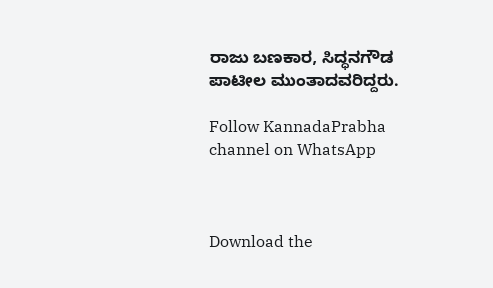ರಾಜು ಬಣಕಾರ, ಸಿದ್ಧನಗೌಡ ಪಾಟೀಲ ಮುಂತಾದವರಿದ್ದರು.

Follow KannadaPrabha channel on WhatsApp



Download the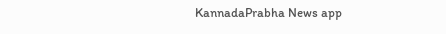KannadaPrabha News app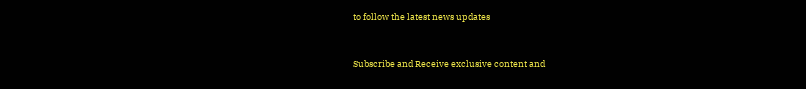to follow the latest news updates



Subscribe and Receive exclusive content and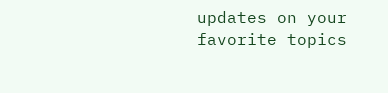updates on your favorite topics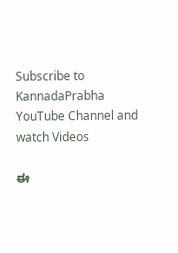Subscribe to KannadaPrabha YouTube Channel and watch Videos

ಈ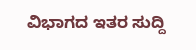ವಿಭಾಗದ ಇತರ ಸುದ್ದಿ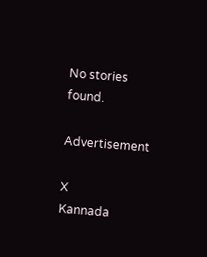No stories found.

Advertisement

X
Kannada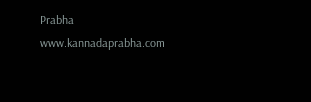Prabha
www.kannadaprabha.com